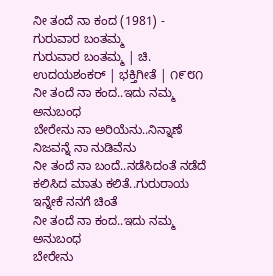ನೀ ತಂದೆ ನಾ ಕಂದ (1981) - ಗುರುವಾರ ಬಂತಮ್ಮ
ಗುರುವಾರ ಬಂತಮ್ಮ | ಚಿ. ಉದಯಶಂಕರ್ | ಭಕ್ತಿಗೀತೆ | ೧೯೮೧
ನೀ ತಂದೆ ನಾ ಕಂದ..ಇದು ನಮ್ಮ ಅನುಬಂಧ
ಬೇರೇನು ನಾ ಅರಿಯೆನು..ನಿನ್ನಾಣೆ ನಿಜವನ್ನೆ ನಾ ನುಡಿವೆನು
ನೀ ತಂದೆ ನಾ ಬಂದೆ..ನಡೆಸಿದಂತೆ ನಡೆದೆ
ಕಲಿಸಿದ ಮಾತು ಕಲಿತೆ..ಗುರುರಾಯ ಇನ್ನೇಕೆ ನನಗೆ ಚಿಂತೆ
ನೀ ತಂದೆ ನಾ ಕಂದ..ಇದು ನಮ್ಮ ಅನುಬಂಧ
ಬೇರೇನು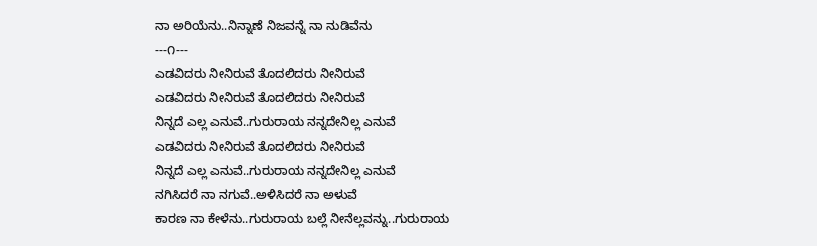ನಾ ಅರಿಯೆನು..ನಿನ್ನಾಣೆ ನಿಜವನ್ನೆ ನಾ ನುಡಿವೆನು
---೧---
ಎಡವಿದರು ನೀನಿರುವೆ ತೊದಲಿದರು ನೀನಿರುವೆ
ಎಡವಿದರು ನೀನಿರುವೆ ತೊದಲಿದರು ನೀನಿರುವೆ
ನಿನ್ನದೆ ಎಲ್ಲ ಎನುವೆ..ಗುರುರಾಯ ನನ್ನದೇನಿಲ್ಲ ಎನುವೆ
ಎಡವಿದರು ನೀನಿರುವೆ ತೊದಲಿದರು ನೀನಿರುವೆ
ನಿನ್ನದೆ ಎಲ್ಲ ಎನುವೆ..ಗುರುರಾಯ ನನ್ನದೇನಿಲ್ಲ ಎನುವೆ
ನಗಿಸಿದರೆ ನಾ ನಗುವೆ..ಅಳಿಸಿದರೆ ನಾ ಅಳುವೆ
ಕಾರಣ ನಾ ಕೇಳೆನು..ಗುರುರಾಯ ಬಲ್ಲೆ ನೀನೆಲ್ಲವನ್ನು..ಗುರುರಾಯ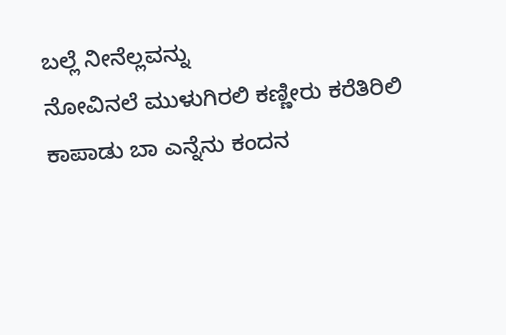ಬಲ್ಲೆ ನೀನೆಲ್ಲವನ್ನು
ನೋವಿನಲೆ ಮುಳುಗಿರಲಿ ಕಣ್ಣೀರು ಕರೆತಿರಿಲಿ
ಕಾಪಾಡು ಬಾ ಎನ್ನೆನು ಕಂದನ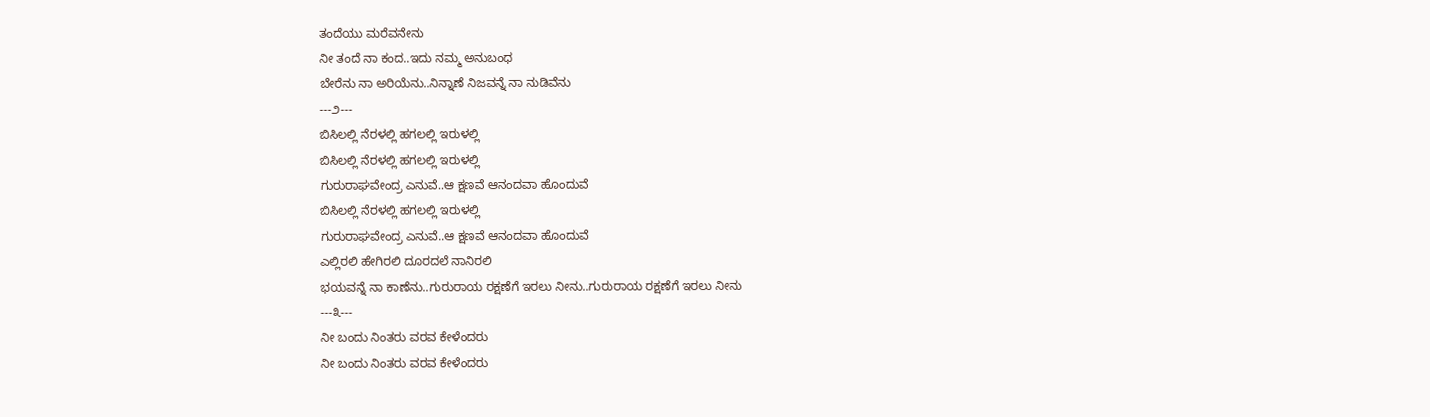ತಂದೆಯು ಮರೆವನೇನು
ನೀ ತಂದೆ ನಾ ಕಂದ..ಇದು ನಮ್ಮ ಅನುಬಂಧ
ಬೇರೆನು ನಾ ಅರಿಯೆನು..ನಿನ್ನಾಣೆ ನಿಜವನ್ನೆ ನಾ ನುಡಿವೆನು
---೨---
ಬಿಸಿಲಲ್ಲಿ ನೆರಳಲ್ಲಿ ಹಗಲಲ್ಲಿ ಇರುಳಲ್ಲಿ
ಬಿಸಿಲಲ್ಲಿ ನೆರಳಲ್ಲಿ ಹಗಲಲ್ಲಿ ಇರುಳಲ್ಲಿ
ಗುರುರಾಘವೇಂದ್ರ ಎನುವೆ..ಆ ಕ್ಷಣವೆ ಆನಂದವಾ ಹೊಂದುವೆ
ಬಿಸಿಲಲ್ಲಿ ನೆರಳಲ್ಲಿ ಹಗಲಲ್ಲಿ ಇರುಳಲ್ಲಿ
ಗುರುರಾಘವೇಂದ್ರ ಎನುವೆ..ಆ ಕ್ಷಣವೆ ಆನಂದವಾ ಹೊಂದುವೆ
ಎಲ್ಲಿರಲಿ ಹೇಗಿರಲಿ ದೂರದಲೆ ನಾನಿರಲಿ
ಭಯವನ್ನೆ ನಾ ಕಾಣೆನು..ಗುರುರಾಯ ರಕ್ಷಣೆಗೆ ಇರಲು ನೀನು..ಗುರುರಾಯ ರಕ್ಷಣೆಗೆ ಇರಲು ನೀನು
---೩---
ನೀ ಬಂದು ನಿಂತರು ವರವ ಕೇಳೆಂದರು
ನೀ ಬಂದು ನಿಂತರು ವರವ ಕೇಳೆಂದರು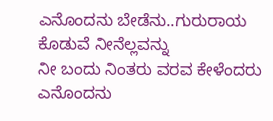ಎನೊಂದನು ಬೇಡೆನು..ಗುರುರಾಯ ಕೊಡುವೆ ನೀನೆಲ್ಲವನ್ನು
ನೀ ಬಂದು ನಿಂತರು ವರವ ಕೇಳೆಂದರು
ಎನೊಂದನು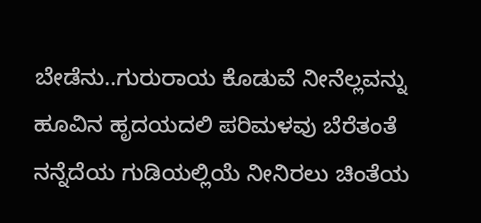ಬೇಡೆನು..ಗುರುರಾಯ ಕೊಡುವೆ ನೀನೆಲ್ಲವನ್ನು
ಹೂವಿನ ಹೃದಯದಲಿ ಪರಿಮಳವು ಬೆರೆತಂತೆ
ನನ್ನೆದೆಯ ಗುಡಿಯಲ್ಲಿಯೆ ನೀನಿರಲು ಚಿಂತೆಯ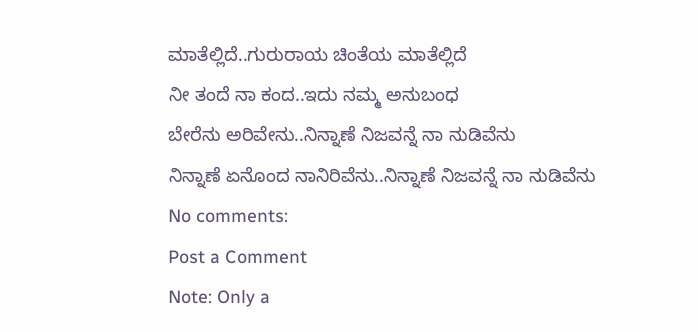ಮಾತೆಲ್ಲಿದೆ..ಗುರುರಾಯ ಚಿಂತೆಯ ಮಾತೆಲ್ಲಿದೆ
ನೀ ತಂದೆ ನಾ ಕಂದ..ಇದು ನಮ್ಮ ಅನುಬಂಧ
ಬೇರೆನು ಅರಿವೇನು..ನಿನ್ನಾಣೆ ನಿಜವನ್ನೆ ನಾ ನುಡಿವೆನು
ನಿನ್ನಾಣೆ ಏನೊಂದ ನಾನಿರಿವೆನು..ನಿನ್ನಾಣೆ ನಿಜವನ್ನೆ ನಾ ನುಡಿವೆನು
No comments:
Post a Comment
Note: Only a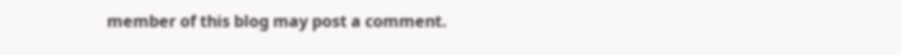member of this blog may post a comment.